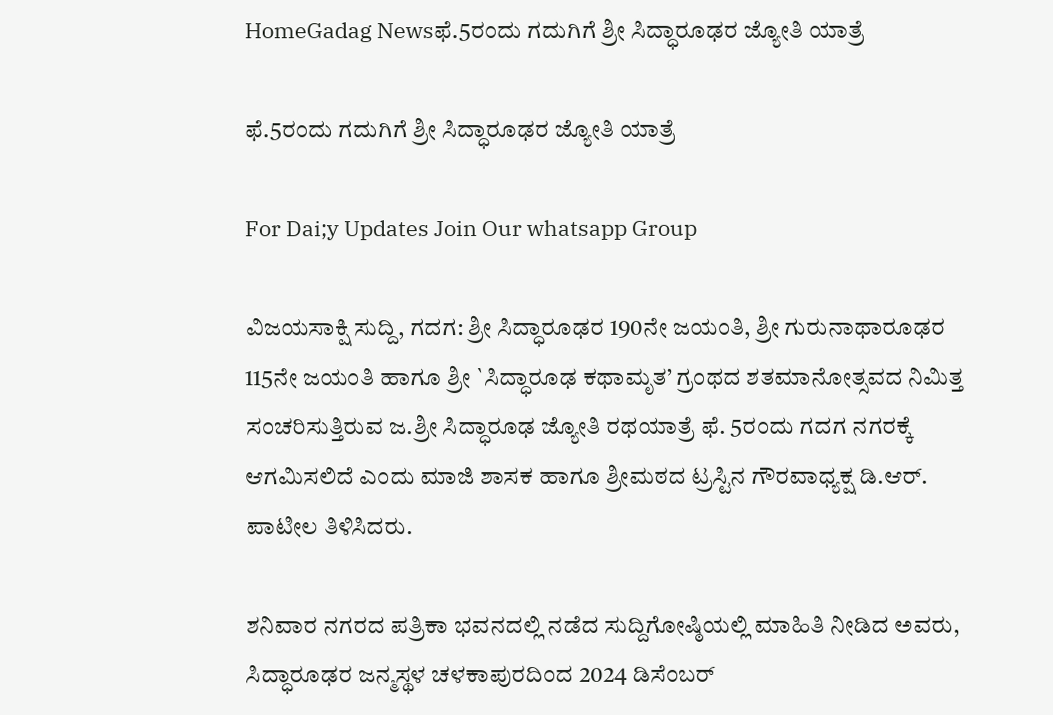HomeGadag Newsಫೆ.5ರಂದು ಗದುಗಿಗೆ ಶ್ರೀ ಸಿದ್ಧಾರೂಢರ ಜ್ಯೋತಿ ಯಾತ್ರೆ

ಫೆ.5ರಂದು ಗದುಗಿಗೆ ಶ್ರೀ ಸಿದ್ಧಾರೂಢರ ಜ್ಯೋತಿ ಯಾತ್ರೆ

For Dai;y Updates Join Our whatsapp Group

ವಿಜಯಸಾಕ್ಷಿ ಸುದ್ದಿ, ಗದಗ: ಶ್ರೀ ಸಿದ್ಧಾರೂಢರ 190ನೇ ಜಯಂತಿ, ಶ್ರೀ ಗುರುನಾಥಾರೂಢರ 115ನೇ ಜಯಂತಿ ಹಾಗೂ ಶ್ರೀ `ಸಿದ್ಧಾರೂಢ ಕಥಾಮೃತ’ ಗ್ರಂಥದ ಶತಮಾನೋತ್ಸವದ ನಿಮಿತ್ತ ಸಂಚರಿಸುತ್ತಿರುವ ಜ.ಶ್ರೀ ಸಿದ್ಧಾರೂಢ ಜ್ಯೋತಿ ರಥಯಾತ್ರೆ ಫೆ. 5ರಂದು ಗದಗ ನಗರಕ್ಕೆ ಆಗಮಿಸಲಿದೆ ಎಂದು ಮಾಜಿ ಶಾಸಕ ಹಾಗೂ ಶ್ರೀಮಠದ ಟ್ರಸ್ಟಿನ ಗೌರವಾಧ್ಯಕ್ಷ ಡಿ.ಆರ್. ಪಾಟೀಲ ತಿಳಿಸಿದರು.

ಶನಿವಾರ ನಗರದ ಪತ್ರಿಕಾ ಭವನದಲ್ಲಿ ನಡೆದ ಸುದ್ದಿಗೋಷ್ಠಿಯಲ್ಲಿ ಮಾಹಿತಿ ನೀಡಿದ ಅವರು, ಸಿದ್ಧಾರೂಢರ ಜನ್ಮಸ್ಥಳ ಚಳಕಾಪುರದಿಂದ 2024 ಡಿಸೆಂಬರ್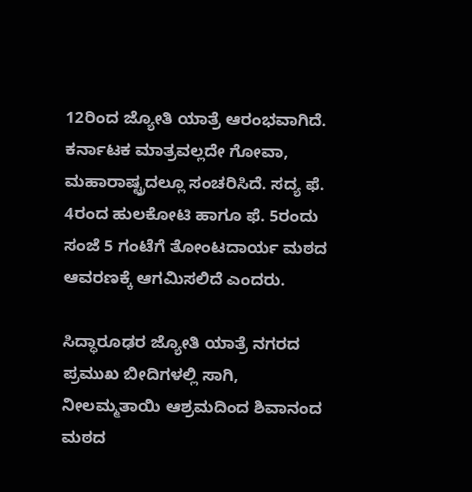12ರಿಂದ ಜ್ಯೋತಿ ಯಾತ್ರೆ ಆರಂಭವಾಗಿದೆ. ಕರ್ನಾಟಕ ಮಾತ್ರವಲ್ಲದೇ ಗೋವಾ, ಮಹಾರಾಷ್ಟ್ರದಲ್ಲೂ ಸಂಚರಿಸಿದೆ. ಸದ್ಯ ಫೆ. 4ರಂದ ಹುಲಕೋಟಿ ಹಾಗೂ ಫೆ. 5ರಂದು ಸಂಜೆ 5 ಗಂಟೆಗೆ ತೋಂಟದಾರ್ಯ ಮಠದ ಆವರಣಕ್ಕೆ ಆಗಮಿಸಲಿದೆ ಎಂದರು.

ಸಿದ್ಧಾರೂಢರ ಜ್ಯೋತಿ ಯಾತ್ರೆ ನಗರದ ಪ್ರಮುಖ ಬೀದಿಗಳಲ್ಲಿ ಸಾಗಿ, ನೀಲಮ್ಮತಾಯಿ ಆಶ್ರಮದಿಂದ ಶಿವಾನಂದ ಮಠದ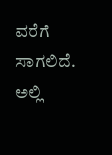ವರೆಗೆ ಸಾಗಲಿದೆ. ಅಲ್ಲಿ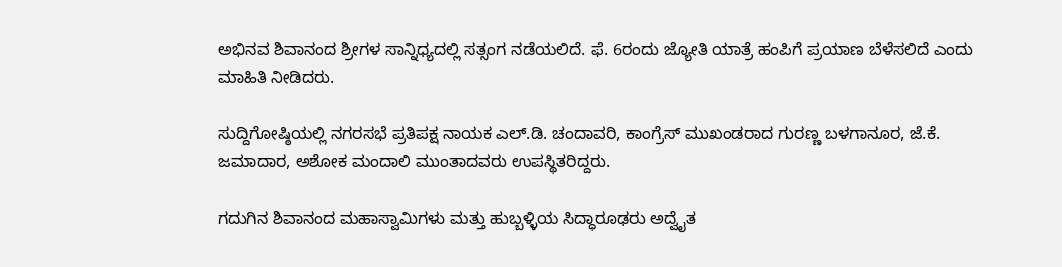ಅಭಿನವ ಶಿವಾನಂದ ಶ್ರೀಗಳ ಸಾನ್ನಿಧ್ಯದಲ್ಲಿ ಸತ್ಸಂಗ ನಡೆಯಲಿದೆ. ಫೆ. 6ರಂದು ಜ್ಯೋತಿ ಯಾತ್ರೆ ಹಂಪಿಗೆ ಪ್ರಯಾಣ ಬೆಳೆಸಲಿದೆ ಎಂದು ಮಾಹಿತಿ ನೀಡಿದರು.

ಸುದ್ದಿಗೋಷ್ಠಿಯಲ್ಲಿ ನಗರಸಭೆ ಪ್ರತಿಪಕ್ಷ ನಾಯಕ ಎಲ್.ಡಿ. ಚಂದಾವರಿ, ಕಾಂಗ್ರೆಸ್ ಮುಖಂಡರಾದ ಗುರಣ್ಣ ಬಳಗಾನೂರ, ಜೆ.ಕೆ. ಜಮಾದಾರ, ಅಶೋಕ ಮಂದಾಲಿ ಮುಂತಾದವರು ಉಪಸ್ಥಿತರಿದ್ದರು.

ಗದುಗಿನ ಶಿವಾನಂದ ಮಹಾಸ್ವಾಮಿಗಳು ಮತ್ತು ಹುಬ್ಬಳ್ಳಿಯ ಸಿದ್ಧಾರೂಢರು ಅದ್ವೈತ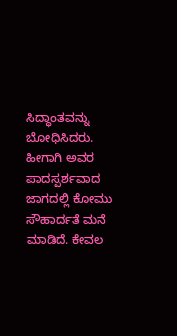ಸಿದ್ಧಾಂತವನ್ನು ಬೋಧಿಸಿದರು. ಹೀಗಾಗಿ ಅವರ ಪಾದಸ್ಪರ್ಶವಾದ ಜಾಗದಲ್ಲಿ ಕೋಮು ಸೌಹಾರ್ದತೆ ಮನೆ ಮಾಡಿದೆ. ಕೇವಲ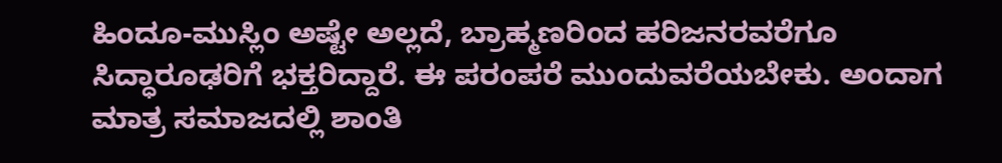ಹಿಂದೂ-ಮುಸ್ಲಿಂ ಅಷ್ಟೇ ಅಲ್ಲದೆ, ಬ್ರಾಹ್ಮಣರಿಂದ ಹರಿಜನರವರೆಗೂ ಸಿದ್ಧಾರೂಢರಿಗೆ ಭಕ್ತರಿದ್ದಾರೆ. ಈ ಪರಂಪರೆ ಮುಂದುವರೆಯಬೇಕು. ಅಂದಾಗ ಮಾತ್ರ ಸಮಾಜದಲ್ಲಿ ಶಾಂತಿ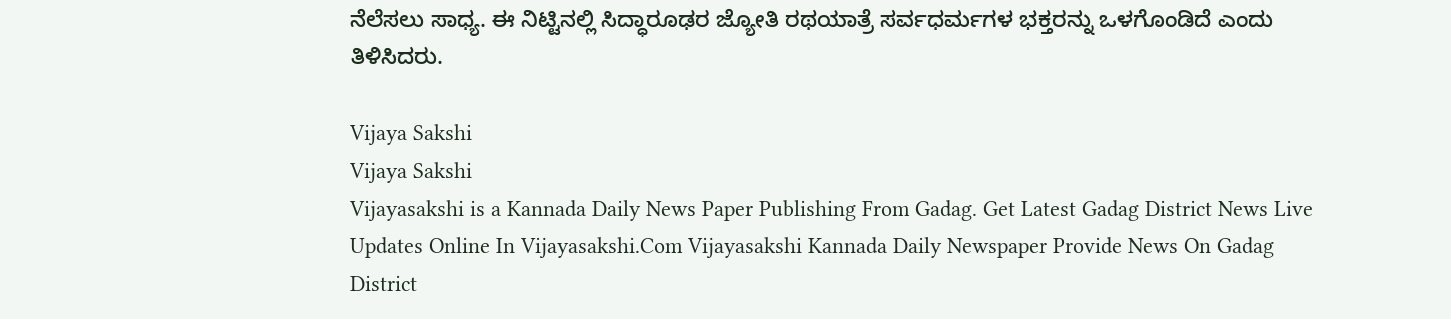ನೆಲೆಸಲು ಸಾಧ್ಯ. ಈ ನಿಟ್ಟಿನಲ್ಲಿ ಸಿದ್ಧಾರೂಢರ ಜ್ಯೋತಿ ರಥಯಾತ್ರೆ ಸರ್ವಧರ್ಮಗಳ ಭಕ್ತರನ್ನು ಒಳಗೊಂಡಿದೆ ಎಂದು ತಿಳಿಸಿದರು.

Vijaya Sakshi
Vijaya Sakshi
Vijayasakshi is a Kannada Daily News Paper Publishing From Gadag. Get Latest Gadag District News Live Updates Online In Vijayasakshi.Com Vijayasakshi Kannada Daily Newspaper Provide News On Gadag District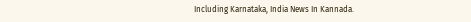Including Karnataka, India News In Kannada.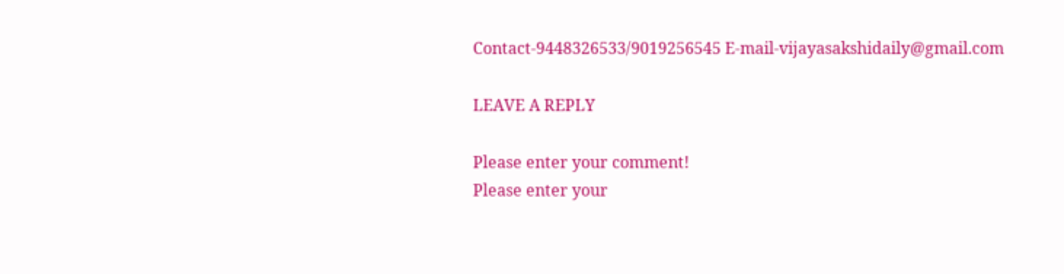Contact-9448326533/9019256545 E-mail-vijayasakshidaily@gmail.com

LEAVE A REPLY

Please enter your comment!
Please enter your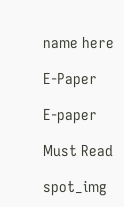name here

E-Paper

E-paper

Must Read

spot_img